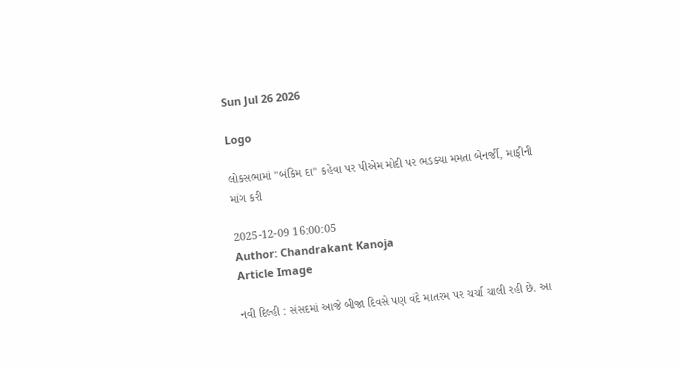Sun Jul 26 2026

Logo

લોકસભામાં "બંકિમ દા" કહેવા પર પીએમ મોદી પર ભડક્યા મમતા બેનર્જી, માફીની માંગ કરી

2025-12-09 16:00:05
Author: Chandrakant Kanoja
Article Image

નવી દિલ્હી : સંસદમાં આજે બીજા દિવસે પણ વંદે માતરમ પર ચર્ચા ચાલી રહી છે. આ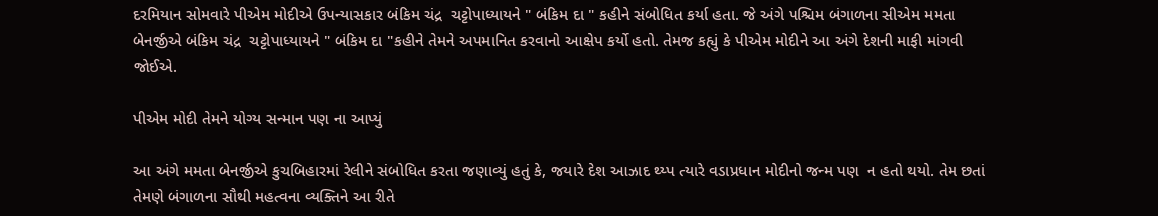દરમિયાન સોમવારે પીએમ મોદીએ ઉપન્યાસકાર બંકિમ ચંદ્ર  ચટ્ટોપાધ્યાયને " બંકિમ દા " કહીને સંબોધિત કર્યા હતા. જે અંગે પશ્ચિમ બંગાળના સીએમ મમતા બેનર્જીએ બંકિમ ચંદ્ર  ચટ્ટોપાધ્યાયને " બંકિમ દા "કહીને તેમને અપમાનિત કરવાનો આક્ષેપ કર્યો હતો. તેમજ કહ્યું કે પીએમ મોદીને આ અંગે દેશની માફી માંગવી જોઈએ.

પીએમ મોદી તેમને યોગ્ય સન્માન પણ ના આપ્યું

આ અંગે મમતા બેનર્જીએ કુચબિહારમાં રેલીને સંબોધિત કરતા જણાવ્યું હતું કે, જયારે દેશ આઝાદ થ્ય્પ ત્યારે વડાપ્રધાન મોદીનો જન્મ પણ  ન હતો થયો. તેમ છતાં તેમણે બંગાળના સૌથી મહત્વના વ્યક્તિને આ રીતે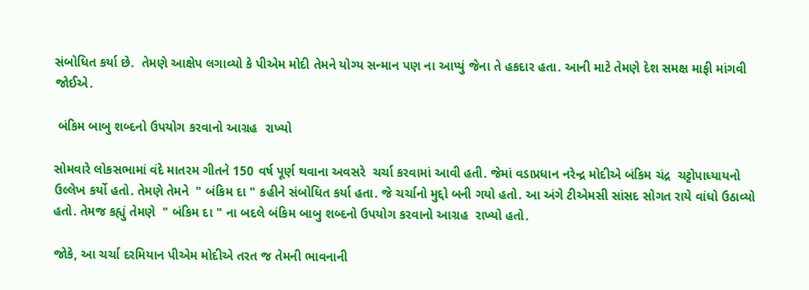સંબોધિત કર્યા છે.  તેમણે આક્ષેપ લગાવ્યો કે પીએમ મોદી તેમને યોગ્ય સન્માન પણ ના આપ્યું જેના તે હકદાર હતા. આની માટે તેમણે દેશ સમક્ષ માફી માંગવી જોઈએ.

 બંકિમ બાબુ શબ્દનો ઉપયોગ કરવાનો આગ્રહ  રાખ્યો

સોમવારે લોકસભામાં વંદે માતરમ ગીતને 150 વર્ષ પૂર્ણ થવાના અવસરે  ચર્ચા કરવામાં આવી હતી. જેમાં વડાપ્રધાન નરેન્દ્ર મોદીએ બંકિમ ચંદ્ર  ચટ્ટોપાધ્યાયનો ઉલ્લેખ કર્યો હતો. તેમણે તેમને  " બંકિમ દા " કહીને સંબોધિત કર્યા હતા. જે ચર્ચાનો મુદ્દો બની ગયો હતો. આ અંગે ટીએમસી સાંસદ સોગત રાયે વાંધો ઉઠાવ્યો હતો. તેમજ કહ્યું તેમણે  " બંકિમ દા " ના બદલે બંકિમ બાબુ શબ્દનો ઉપયોગ કરવાનો આગ્રહ  રાખ્યો હતો.

જોકે, આ ચર્ચા દરમિયાન પીએમ મોદીએ તરત જ તેમની ભાવનાની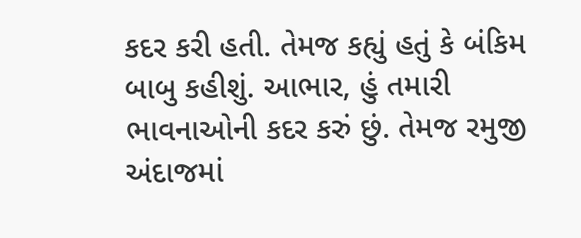કદર કરી હતી. તેમજ કહ્યું હતું કે બંકિમ બાબુ કહીશું. આભાર, હું તમારી ભાવનાઓની કદર કરું છું. તેમજ રમુજી અંદાજમાં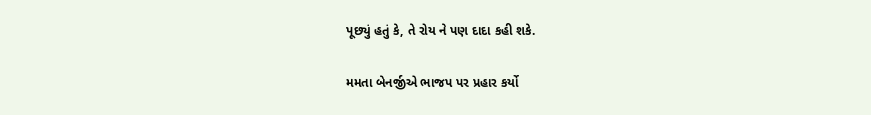પૂછ્યું હતું કે, તે રોય ને પણ દાદા કહી શકે.

મમતા બેનર્જીએ ભાજપ પર પ્રહાર કર્યો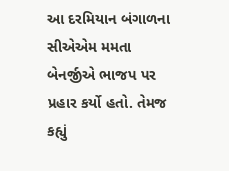આ દરમિયાન બંગાળના સીએએમ મમતા બેનર્જીએ ભાજપ પર પ્રહાર કર્યો હતો. તેમજ કહ્યું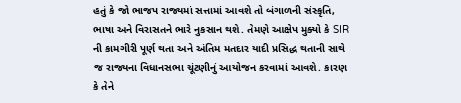હતું કે જો ભાજપ રાજ્યમાં સત્તામાં આવશે તો બંગાળની સંસ્કૃતિ, ભાષા અને વિરાસતને ભારે નુકસાન થશે. તેમણે આક્ષેપ મુક્યો કે SIR ની કામગીરી પૂર્ણ થતા અને અંતિમ મતદાર યાદી પ્રસિદ્ધ થતાની સાથે જ રાજ્યના વિધાનસભા ચૂંટણીનું આયોજન કરવામાં આવશે. કારણ કે તેને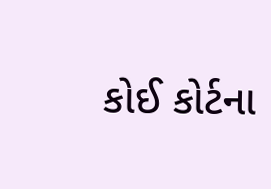કોઈ કોર્ટના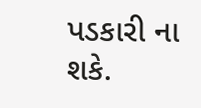પડકારી ના શકે.